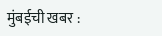मुंबईची खबर :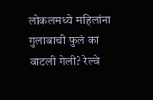लोकलमध्ये महिलांना गुलाबाची फुलं का वाटली गेली? रेल्वे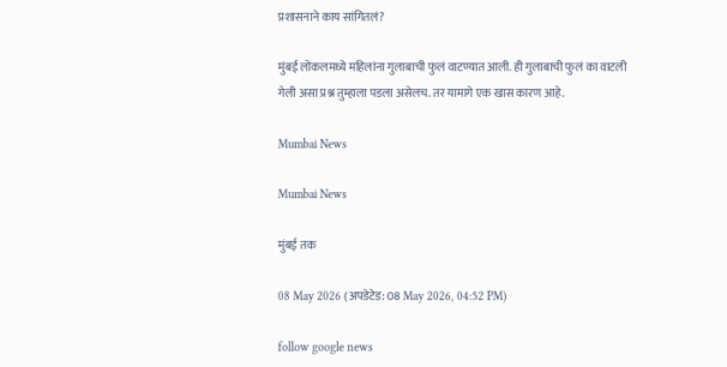प्रशासनाने काय सांगितलं?

मुंबई लोकलमध्ये महिलांना गुलाबाची फुलं वाटण्यात आली. ही गुलाबाची फुलं का वाटली गेली असा प्रश्न तुम्हाला पडला असेलच. तर यामागे एक खास कारण आहे.

Mumbai News

Mumbai News

मुंबई तक

08 May 2026 (अपडेटेड: 08 May 2026, 04:52 PM)

follow google news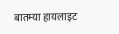बातम्या हायलाइट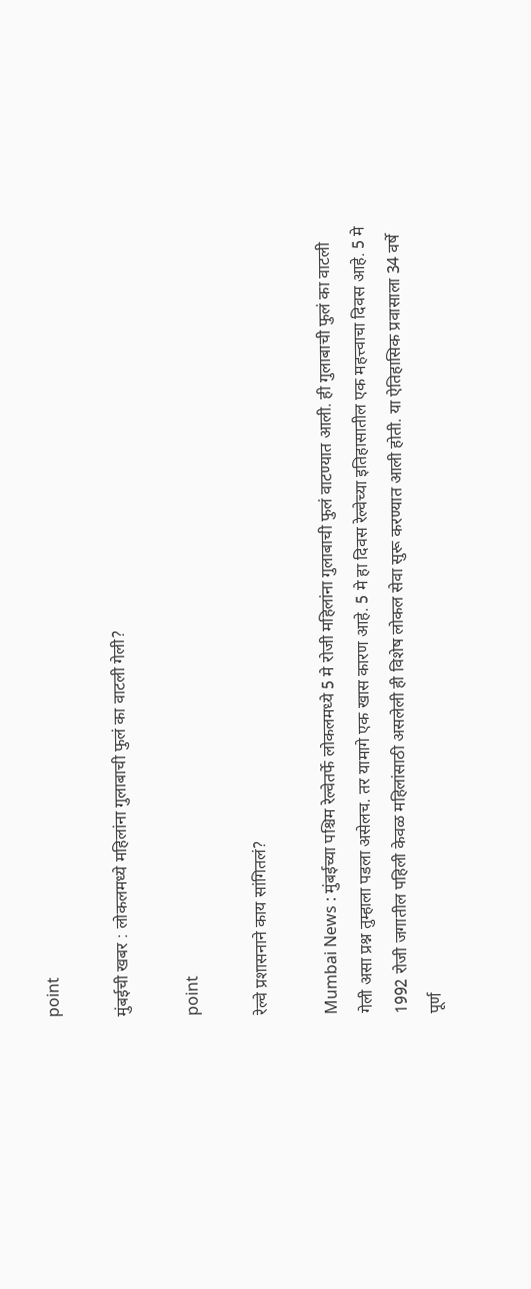point

मुंबईची खबर : लोकलमध्ये महिलांना गुलाबाची फुलं का वाटली गेली?

point

रेल्वे प्रशासनाने काय सांगितलं?

Mumbai News : मुंबईच्या पश्चिम रेल्वेतर्फे लोकलमध्ये 5 मे रोजी महिलांना गुलाबाची फुलं वाटण्यात आली. ही गुलाबाची फुलं का वाटली गेली असा प्रश्न तुम्हाला पडला असेलच. तर यामागे एक खास कारण आहे. 5 मे हा दिवस रेल्वेच्या इतिहासातील एक महत्त्वाचा दिवस आहे. 5 मे 1992 रोजी जगातील पहिली केवळ महिलांसाठी असलेली ही विशेष लोकल सेवा सुरू करण्यात आली होती. या ऐतिहासिक प्रवासाला 34 वर्षे पूर्ण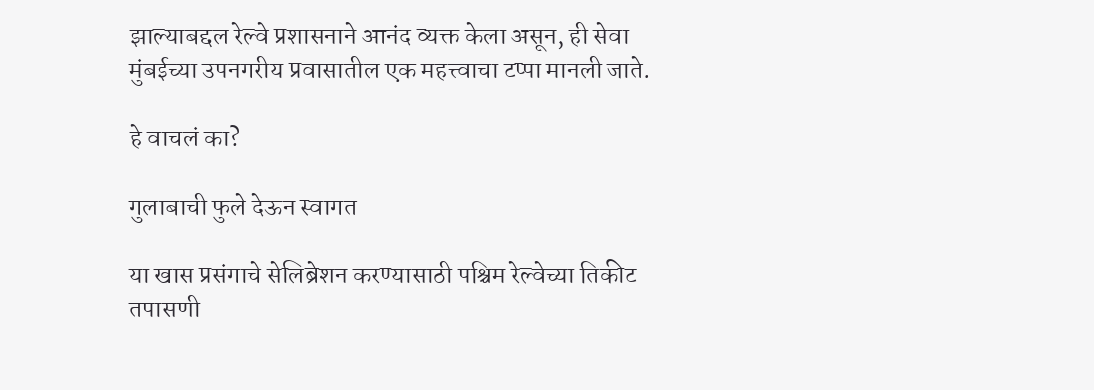झाल्याबद्दल रेल्वे प्रशासनाने आनंद व्यक्त केला असून, ही सेवा मुंबईच्या उपनगरीय प्रवासातील एक महत्त्वाचा टप्पा मानली जाते.

हे वाचलं का?

गुलाबाची फुले देऊन स्वागत

या खास प्रसंगाचे सेलिब्रेशन करण्यासाठी पश्चिम रेल्वेच्या तिकीट तपासणी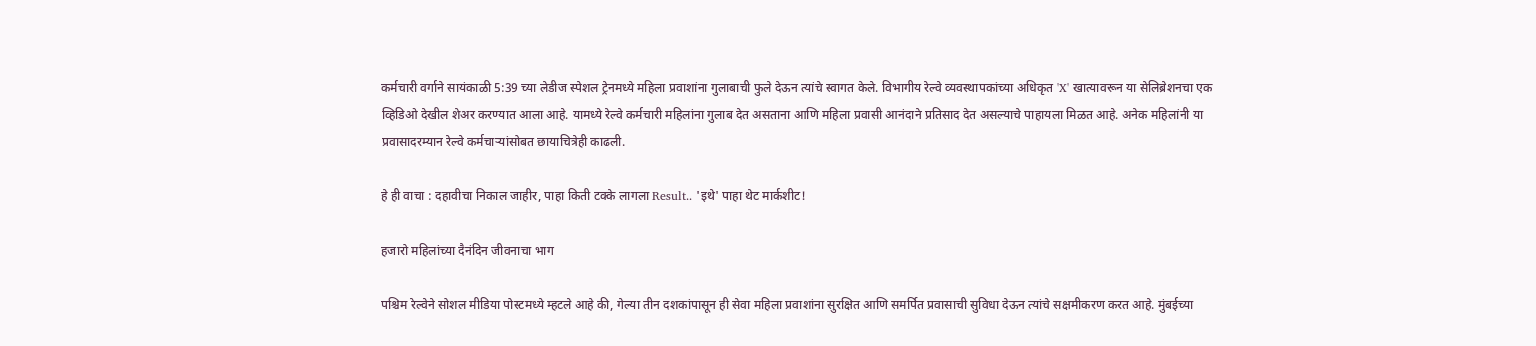कर्मचारी वर्गाने सायंकाळी 5:39 च्या लेडीज स्पेशल ट्रेनमध्ये महिला प्रवाशांना गुलाबाची फुले देऊन त्यांचे स्वागत केले. विभागीय रेल्वे व्यवस्थापकांच्या अधिकृत 'X' खात्यावरून या सेलिब्रेशनचा एक व्हिडिओ देखील शेअर करण्यात आला आहे. यामध्ये रेल्वे कर्मचारी महिलांना गुलाब देत असताना आणि महिला प्रवासी आनंदाने प्रतिसाद देत असल्याचे पाहायला मिळत आहे. अनेक महिलांनी या प्रवासादरम्यान रेल्वे कर्मचाऱ्यांसोबत छायाचित्रेही काढली.

हे ही वाचा : दहावीचा निकाल जाहीर, पाहा किती टक्के लागला Result.. 'इथे' पाहा थेट मार्कशीट!

हजारो महिलांच्या दैनंदिन जीवनाचा भाग

पश्चिम रेल्वेने सोशल मीडिया पोस्टमध्ये म्हटले आहे की, गेल्या तीन दशकांपासून ही सेवा महिला प्रवाशांना सुरक्षित आणि समर्पित प्रवासाची सुविधा देऊन त्यांचे सक्षमीकरण करत आहे. मुंबईच्या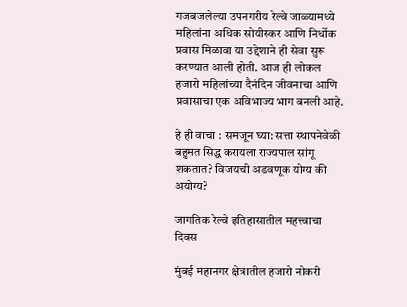गजबजलेल्या उपनगरीय रेल्वे जाळ्यामध्ये महिलांना अधिक सोयीस्कर आणि निर्धोक प्रवास मिळावा या उद्देशाने ही सेवा सुरू करण्यात आली होती. आज ही लोकल हजारो महिलांच्या दैनंदिन जीवनाचा आणि प्रवासाचा एक अविभाज्य भाग बनली आहे.

हे ही वाचा : समजून घ्या: सत्ता स्थापनेवेळी बहुमत सिद्ध करायला राज्यपाल सांगू शकतात? विजयची अडवणूक योग्य की अयोग्य?

जागतिक रेल्वे इतिहासातील महत्त्वाचा दिवस

मुंबई महानगर क्षेत्रातील हजारो नोकरी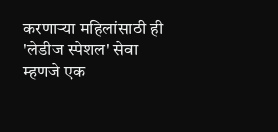करणाऱ्या महिलांसाठी ही 'लेडीज स्पेशल' सेवा म्हणजे एक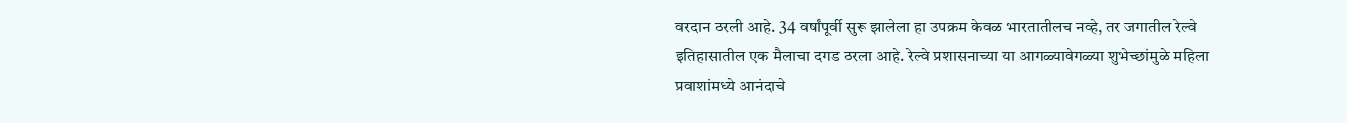वरदान ठरली आहे. 34 वर्षांपूर्वी सुरू झालेला हा उपक्रम केवळ भारतातीलच नव्हे, तर जगातील रेल्वे इतिहासातील एक मैलाचा दगड ठरला आहे. रेल्वे प्रशासनाच्या या आगळ्यावेगळ्या शुभेच्छांमुळे महिला प्रवाशांमध्ये आनंदाचे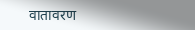वातावरण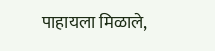पाहायला मिळाले,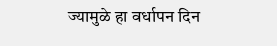ज्यामुळे हा वर्धापन दिन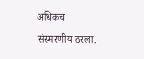अधिकच संस्मरणीय ठरला.